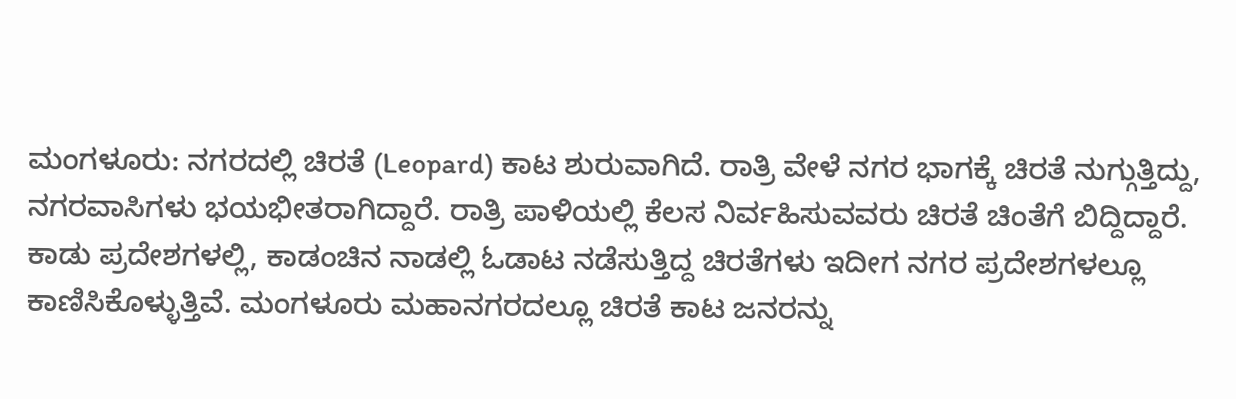ಮಂಗಳೂರು: ನಗರದಲ್ಲಿ ಚಿರತೆ (Leopard) ಕಾಟ ಶುರುವಾಗಿದೆ. ರಾತ್ರಿ ವೇಳೆ ನಗರ ಭಾಗಕ್ಕೆ ಚಿರತೆ ನುಗ್ಗುತ್ತಿದ್ದು, ನಗರವಾಸಿಗಳು ಭಯಭೀತರಾಗಿದ್ದಾರೆ. ರಾತ್ರಿ ಪಾಳಿಯಲ್ಲಿ ಕೆಲಸ ನಿರ್ವಹಿಸುವವರು ಚಿರತೆ ಚಿಂತೆಗೆ ಬಿದ್ದಿದ್ದಾರೆ.
ಕಾಡು ಪ್ರದೇಶಗಳಲ್ಲಿ, ಕಾಡಂಚಿನ ನಾಡಲ್ಲಿ ಓಡಾಟ ನಡೆಸುತ್ತಿದ್ದ ಚಿರತೆಗಳು ಇದೀಗ ನಗರ ಪ್ರದೇಶಗಳಲ್ಲೂ ಕಾಣಿಸಿಕೊಳ್ಳುತ್ತಿವೆ. ಮಂಗಳೂರು ಮಹಾನಗರದಲ್ಲೂ ಚಿರತೆ ಕಾಟ ಜನರನ್ನು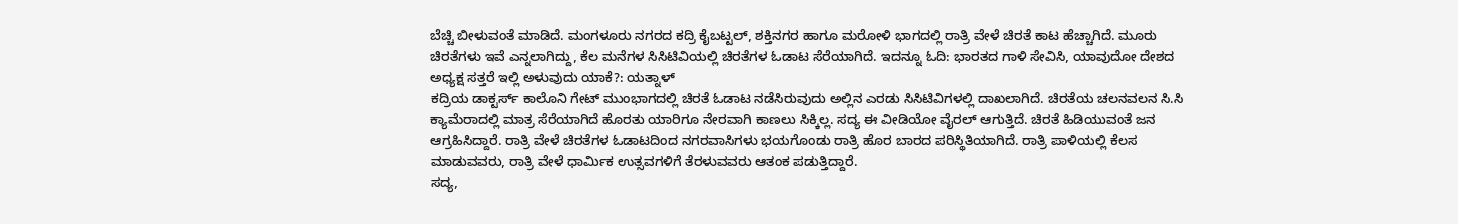ಬೆಚ್ಚಿ ಬೀಳುವಂತೆ ಮಾಡಿದೆ. ಮಂಗಳೂರು ನಗರದ ಕದ್ರಿ ಕೈಬಟ್ಟಲ್, ಶಕ್ತಿನಗರ ಹಾಗೂ ಮರೋಳಿ ಭಾಗದಲ್ಲಿ ರಾತ್ರಿ ವೇಳೆ ಚಿರತೆ ಕಾಟ ಹೆಚ್ಚಾಗಿದೆ. ಮೂರು ಚಿರತೆಗಳು ಇವೆ ಎನ್ನಲಾಗಿದ್ದು, ಕೆಲ ಮನೆಗಳ ಸಿಸಿಟಿವಿಯಲ್ಲಿ ಚಿರತೆಗಳ ಓಡಾಟ ಸೆರೆಯಾಗಿದೆ. ಇದನ್ನೂ ಓದಿ: ಭಾರತದ ಗಾಳಿ ಸೇವಿಸಿ, ಯಾವುದೋ ದೇಶದ ಅಧ್ಯಕ್ಷ ಸತ್ತರೆ ಇಲ್ಲಿ ಅಳುವುದು ಯಾಕೆ?: ಯತ್ನಾಳ್
ಕದ್ರಿಯ ಡಾಕ್ಟರ್ಸ್ ಕಾಲೊನಿ ಗೇಟ್ ಮುಂಭಾಗದಲ್ಲಿ ಚಿರತೆ ಓಡಾಟ ನಡೆಸಿರುವುದು ಅಲ್ಲಿನ ಎರಡು ಸಿಸಿಟಿವಿಗಳಲ್ಲಿ ದಾಖಲಾಗಿದೆ. ಚಿರತೆಯ ಚಲನವಲನ ಸಿ.ಸಿ ಕ್ಯಾಮೆರಾದಲ್ಲಿ ಮಾತ್ರ ಸೆರೆಯಾಗಿದೆ ಹೊರತು ಯಾರಿಗೂ ನೇರವಾಗಿ ಕಾಣಲು ಸಿಕ್ಕಿಲ್ಲ. ಸದ್ಯ ಈ ವೀಡಿಯೋ ವೈರಲ್ ಆಗುತ್ತಿದೆ. ಚಿರತೆ ಹಿಡಿಯುವಂತೆ ಜನ ಆಗ್ರಹಿಸಿದ್ದಾರೆ. ರಾತ್ರಿ ವೇಳೆ ಚಿರತೆಗಳ ಓಡಾಟದಿಂದ ನಗರವಾಸಿಗಳು ಭಯಗೊಂಡು ರಾತ್ರಿ ಹೊರ ಬಾರದ ಪರಿಸ್ಥಿತಿಯಾಗಿದೆ. ರಾತ್ರಿ ಪಾಳಿಯಲ್ಲಿ ಕೆಲಸ ಮಾಡುವವರು, ರಾತ್ರಿ ವೇಳೆ ಧಾರ್ಮಿಕ ಉತ್ಸವಗಳಿಗೆ ತೆರಳುವವರು ಆತಂಕ ಪಡುತ್ತಿದ್ದಾರೆ.
ಸದ್ಯ,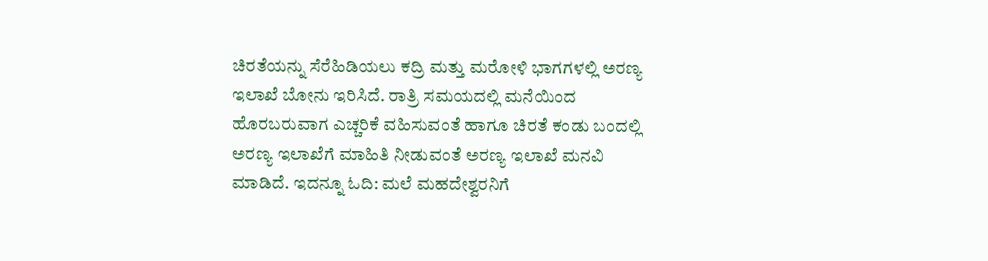ಚಿರತೆಯನ್ನು ಸೆರೆಹಿಡಿಯಲು ಕದ್ರಿ ಮತ್ತು ಮರೋಳಿ ಭಾಗಗಳಲ್ಲಿ ಅರಣ್ಯ ಇಲಾಖೆ ಬೋನು ಇರಿಸಿದೆ. ರಾತ್ರಿ ಸಮಯದಲ್ಲಿ ಮನೆಯಿಂದ ಹೊರಬರುವಾಗ ಎಚ್ಚರಿಕೆ ವಹಿಸುವಂತೆ ಹಾಗೂ ಚಿರತೆ ಕಂಡು ಬಂದಲ್ಲಿ ಅರಣ್ಯ ಇಲಾಖೆಗೆ ಮಾಹಿತಿ ನೀಡುವಂತೆ ಅರಣ್ಯ ಇಲಾಖೆ ಮನವಿ ಮಾಡಿದೆ. ಇದನ್ನೂ ಓದಿ: ಮಲೆ ಮಹದೇಶ್ವರನಿಗೆ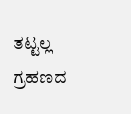ತಟ್ಟಲ್ಲ ಗ್ರಹಣದ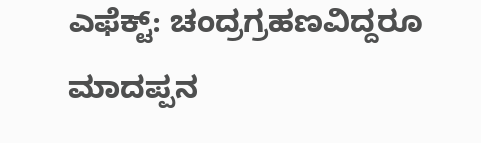ಎಫೆಕ್ಟ್: ಚಂದ್ರಗ್ರಹಣವಿದ್ದರೂ ಮಾದಪ್ಪನ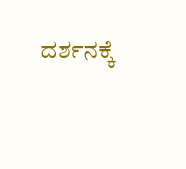ದರ್ಶನಕ್ಕೆ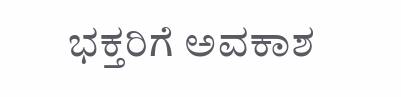ಭಕ್ತರಿಗೆ ಅವಕಾಶ